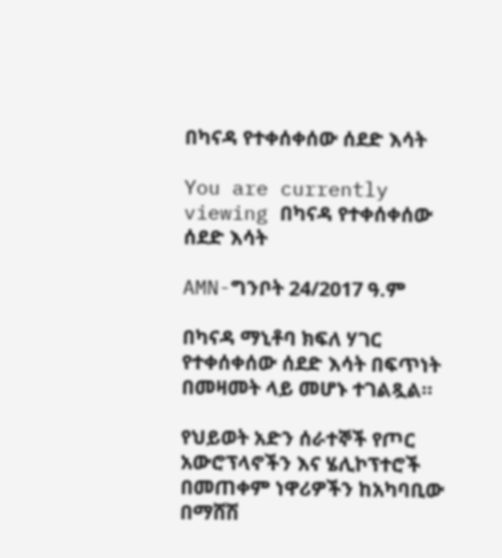በካናዳ የተቀሰቀሰው ሰደድ እሳት

You are currently viewing በካናዳ የተቀሰቀሰው ሰደድ እሳት

AMN-ግንቦት 24/2017 ዓ.ም

በካናዳ ማኒቶባ ክፍለ ሃገር የተቀሰቀሰው ሰደድ እሳት በፍጥነት በመዛመት ላይ መሆኑ ተገልጿል።

የህይወት አድን ሰራተኞች የጦር አውሮፕላኖችን እና ሄሊኮፕተሮች በመጠቀም ነዋሪዎችን ከአካባቢው በማሸሽ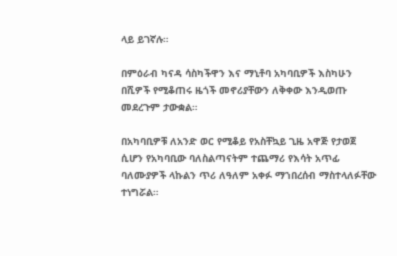ላይ ይገኛሉ።

በምዕራብ ካናዳ ሳስካችዋን እና ማኒቶባ አካባቢዎች እስካሁን በሺዎች የሚቆጠሩ ዜጎች መኖሪያቸውን ለቅቀው እንዲወጡ መደረጉም ታውቋል።

በአካባቢዎቹ ለአንድ ወር የሚቆይ የአስቸኳይ ጊዜ አዋጅ የታወጀ ሲሆን የአካባቢው ባለስልጣናትም ተጨማሪ የእሳት አጥፊ ባለሙያዎች ላኩልን ጥሪ ለዓለም አቀፉ ማኀበረሰብ ማስተላለፉቸው ተነግሯል።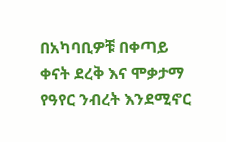በአካባቢዎቹ በቀጣይ ቀናት ደረቅ እና ሞቃታማ የዓየር ንብረት እንደሚኖር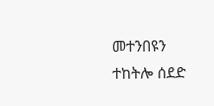መተንበዩን ተከትሎ ሰደድ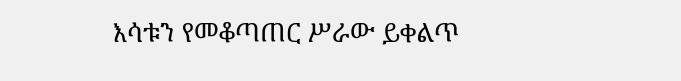እሳቱን የመቆጣጠር ሥራው ይቀልጥ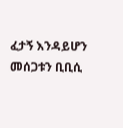ፈታኝ እንዳይሆን መሰጋቱን ቢቢሲ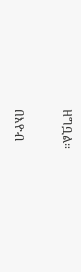ዘግቧል።

በእዮብ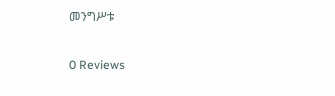መንግሥቱ

0 Reviews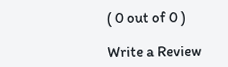( 0 out of 0 )

Write a Review